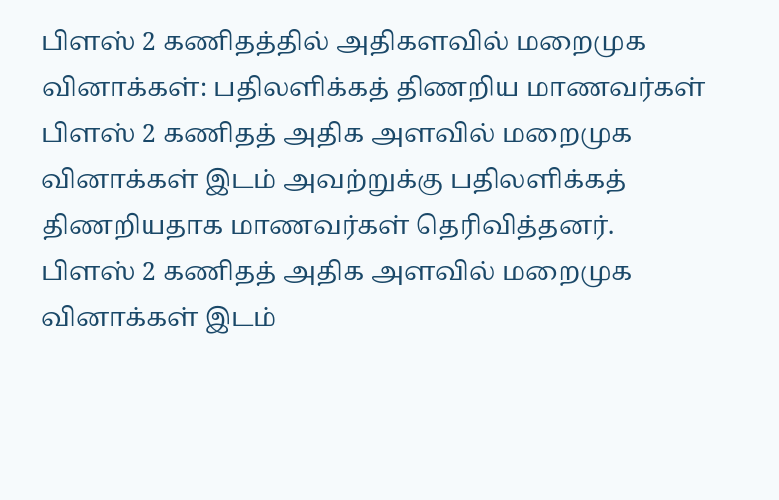பிளஸ் 2 கணிதத்தில் அதிகளவில் மறைமுக வினாக்கள்: பதிலளிக்கத் திணறிய மாணவர்கள்
பிளஸ் 2 கணிதத் அதிக அளவில் மறைமுக வினாக்கள் இடம் அவற்றுக்கு பதிலளிக்கத் திணறியதாக மாணவர்கள் தெரிவித்தனர்.
பிளஸ் 2 கணிதத் அதிக அளவில் மறைமுக வினாக்கள் இடம்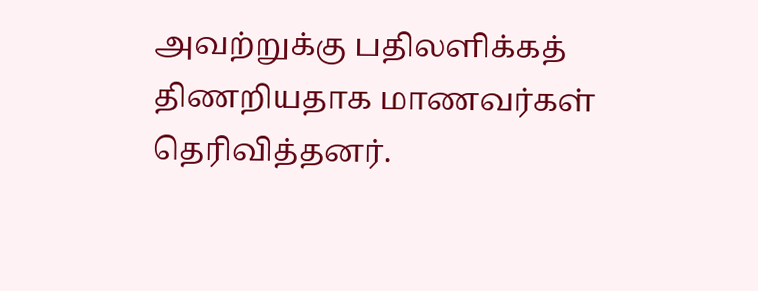அவற்றுக்கு பதிலளிக்கத் திணறியதாக மாணவர்கள் தெரிவித்தனர்.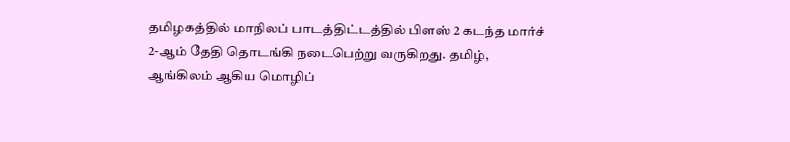தமிழகத்தில் மாநிலப் பாடத்திட்டத்தில் பிளஸ் 2 கடந்த மார்ச் 2-ஆம் தேதி தொடங்கி நடைபெற்று வருகிறது. தமிழ், ஆங்கிலம் ஆகிய மொழிப்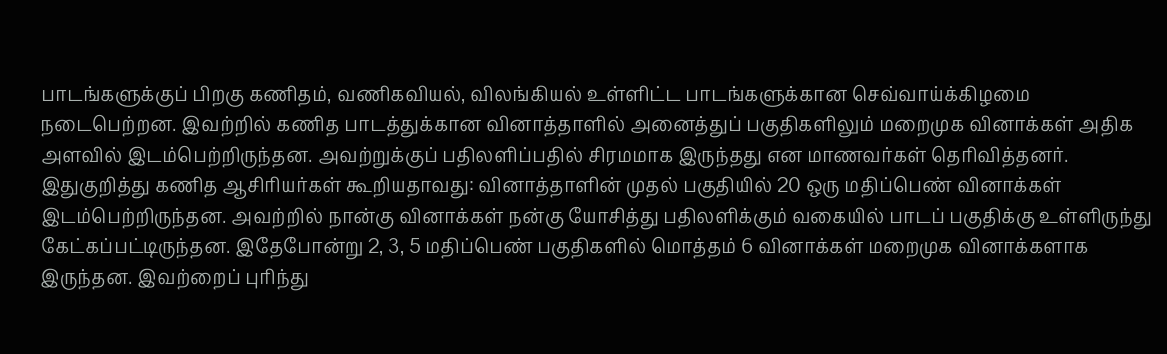பாடங்களுக்குப் பிறகு கணிதம், வணிகவியல், விலங்கியல் உள்ளிட்ட பாடங்களுக்கான செவ்வாய்க்கிழமை நடைபெற்றன. இவற்றில் கணித பாடத்துக்கான வினாத்தாளில் அனைத்துப் பகுதிகளிலும் மறைமுக வினாக்கள் அதிக அளவில் இடம்பெற்றிருந்தன. அவற்றுக்குப் பதிலளிப்பதில் சிரமமாக இருந்தது என மாணவர்கள் தெரிவித்தனர்.
இதுகுறித்து கணித ஆசிரியர்கள் கூறியதாவது: வினாத்தாளின் முதல் பகுதியில் 20 ஒரு மதிப்பெண் வினாக்கள் இடம்பெற்றிருந்தன. அவற்றில் நான்கு வினாக்கள் நன்கு யோசித்து பதிலளிக்கும் வகையில் பாடப் பகுதிக்கு உள்ளிருந்து கேட்கப்பட்டிருந்தன. இதேபோன்று 2, 3, 5 மதிப்பெண் பகுதிகளில் மொத்தம் 6 வினாக்கள் மறைமுக வினாக்களாக இருந்தன. இவற்றைப் புரிந்து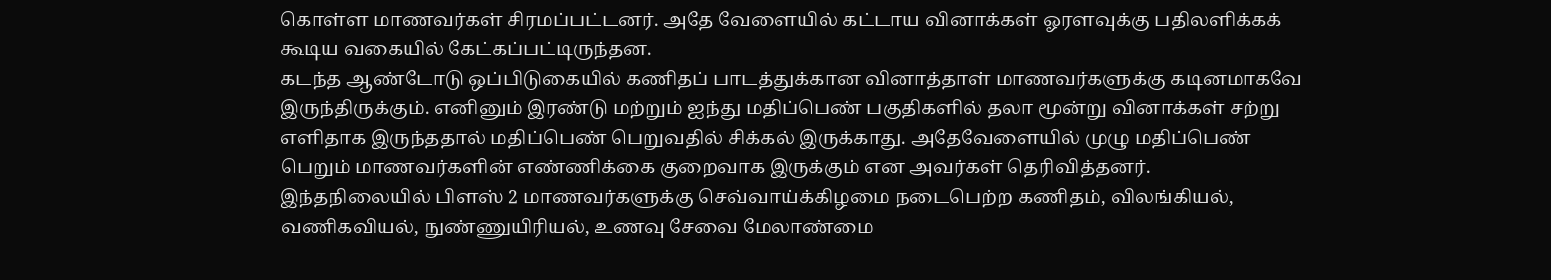கொள்ள மாணவர்கள் சிரமப்பட்டனர். அதே வேளையில் கட்டாய வினாக்கள் ஓரளவுக்கு பதிலளிக்கக் கூடிய வகையில் கேட்கப்பட்டிருந்தன.
கடந்த ஆண்டோடு ஒப்பிடுகையில் கணிதப் பாடத்துக்கான வினாத்தாள் மாணவர்களுக்கு கடினமாகவே இருந்திருக்கும். எனினும் இரண்டு மற்றும் ஐந்து மதிப்பெண் பகுதிகளில் தலா மூன்று வினாக்கள் சற்று எளிதாக இருந்ததால் மதிப்பெண் பெறுவதில் சிக்கல் இருக்காது. அதேவேளையில் முழு மதிப்பெண் பெறும் மாணவர்களின் எண்ணிக்கை குறைவாக இருக்கும் என அவர்கள் தெரிவித்தனர்.
இந்தநிலையில் பிளஸ் 2 மாணவர்களுக்கு செவ்வாய்க்கிழமை நடைபெற்ற கணிதம், விலங்கியல், வணிகவியல், நுண்ணுயிரியல், உணவு சேவை மேலாண்மை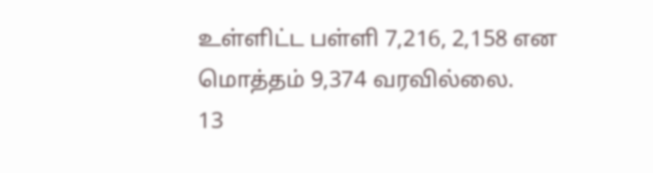உள்ளிட்ட பள்ளி 7,216, 2,158 என மொத்தம் 9,374 வரவில்லை.
13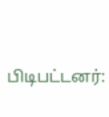பிடிபட்டனர்: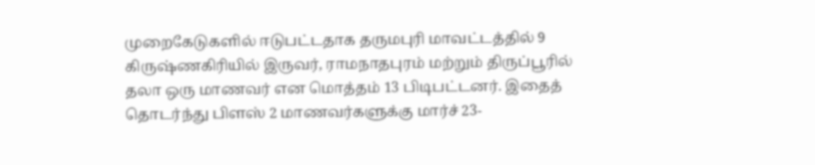முறைகேடுகளில் ஈடுபட்டதாக தருமபுரி மாவட்டத்தில் 9 கிருஷ்ணகிரியில் இருவர், ராமநாதபுரம் மற்றும் திருப்பூரில் தலா ஒரு மாணவர் என மொத்தம் 13 பிடிபட்டனர். இதைத் தொடர்ந்து பிளஸ் 2 மாணவர்களுக்கு மார்ச் 23-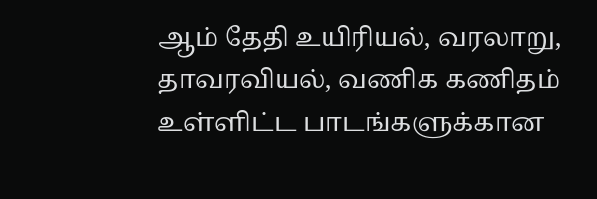ஆம் தேதி உயிரியல், வரலாறு, தாவரவியல், வணிக கணிதம் உள்ளிட்ட பாடங்களுக்கான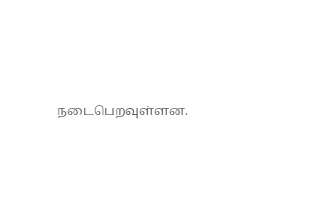நடைபெறவுள்ளன.